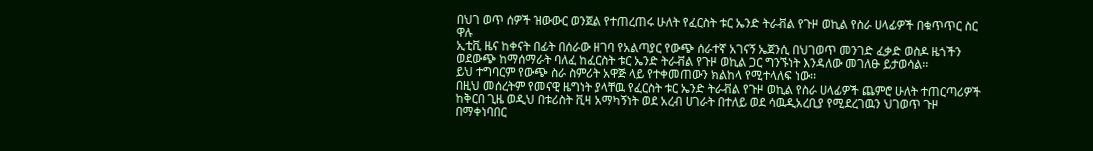በህገ ወጥ ሰዎች ዝውውር ወንጀል የተጠረጠሩ ሁለት የፈርስት ቱር ኤንድ ትራቭል የጉዞ ወኪል የስራ ሀላፊዎች በቁጥጥር ስር ዋሉ
ኢቲቪ ዜና ከቀናት በፊት በሰራው ዘገባ የአልጣያር የውጭ ሰራተኛ አገናኝ ኤጀንሲ በህገወጥ መንገድ ፈቃድ ወስዶ ዜጎችን ወደውጭ ከማሰማራት ባለፈ ከፈርስት ቱር ኤንድ ትራቭል የጉዞ ወኪል ጋር ግንኙነት እንዳለው መገለፁ ይታወሳል፡፡
ይህ ተግባርም የውጭ ስራ ስምሪት አዋጅ ላይ የተቀመጠውን ክልከላ የሚተላለፍ ነው፡፡
በዚህ መሰረትም የመናዊ ዜግነት ያላቸዉ የፈርስት ቱር ኤንድ ትራቭል የጉዞ ወኪል የስራ ሀላፊዎች ጨምሮ ሁለት ተጠርጣሪዎች ከቅርበ ጊዜ ወዲህ በቱሪስት ቪዛ አማካኝነት ወደ አረብ ሀገራት በተለይ ወደ ሳዉዲአረቢያ የሚደረገዉን ህገወጥ ጉዞ በማቀነባበር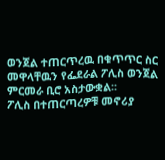ወንጀል ተጠርጥረዉ በቁጥጥር ስር መዋላቸዉን የፌደራል ፖሊስ ወንጀል ምርመራ ቢሮ አስታውቋል፡፡
ፖሊስ በተጠርጣረዎቹ መኖሪያ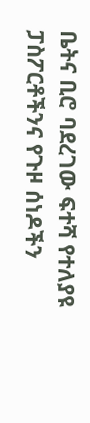ቤትና ቢሮ ባደረገው ፍተሻ የተለያዩ ፓስፖርቶችንና የጉዞ ሰነዶችን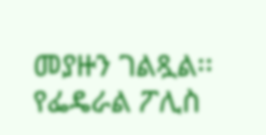መያዙን ገልጿል፡፡
የፌዴራል ፖሊስ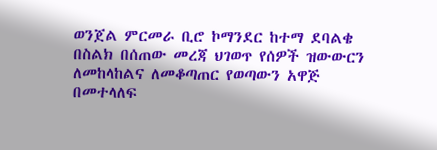ወንጀል ምርመራ ቢሮ ኮማንደር ከተማ ደባልቄ በስልክ በሰጠው መረጃ ህገወጥ የሰዎች ዝውውርን ለመከላከልና ለመቆጣጠር የወጣውን አዋጅ በመተላለፍ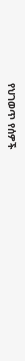የህገወጥ የሰዎች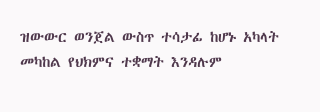ዝውውር ወንጀል ውስጥ ተሳታፊ ከሆኑ አካላት መካከል የህክምና ተቋማት እንዳሉም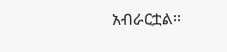አብራርቷል፡፡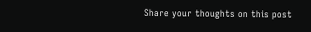Share your thoughts on this post